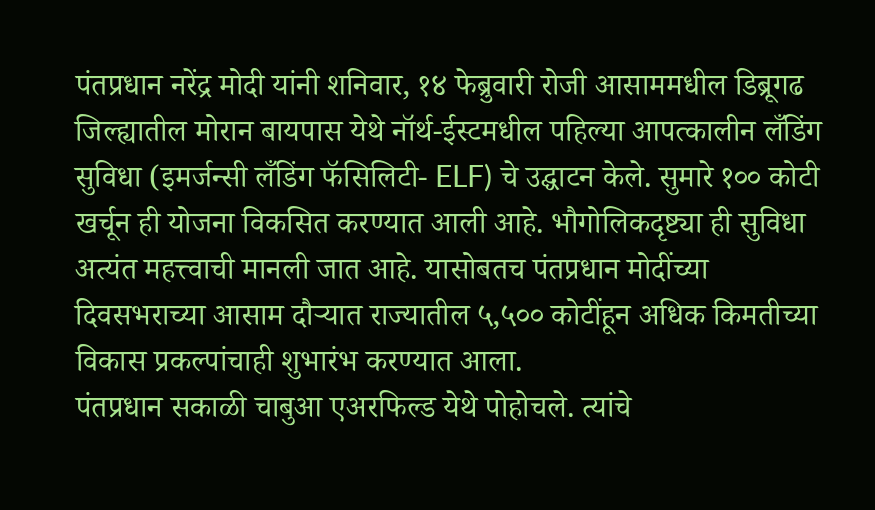पंतप्रधान नरेंद्र मोदी यांनी शनिवार, १४ फेब्रुवारी रोजी आसाममधील डिब्रूगढ जिल्ह्यातील मोरान बायपास येथे नॉर्थ-ईस्टमधील पहिल्या आपत्कालीन लँडिंग सुविधा (इमर्जन्सी लँडिंग फॅसिलिटी- ELF) चे उद्घाटन केले. सुमारे १०० कोटी खर्चून ही योजना विकसित करण्यात आली आहे. भौगोलिकदृष्ट्या ही सुविधा अत्यंत महत्त्वाची मानली जात आहे. यासोबतच पंतप्रधान मोदींच्या दिवसभराच्या आसाम दौऱ्यात राज्यातील ५,५०० कोटींहून अधिक किमतीच्या विकास प्रकल्पांचाही शुभारंभ करण्यात आला.
पंतप्रधान सकाळी चाबुआ एअरफिल्ड येथे पोहोचले. त्यांचे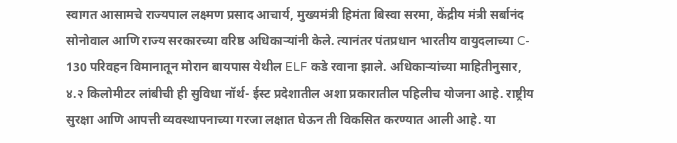स्वागत आसामचे राज्यपाल लक्ष्मण प्रसाद आचार्य, मुख्यमंत्री हिमंता बिस्वा सरमा, केंद्रीय मंत्री सर्बानंद सोनोवाल आणि राज्य सरकारच्या वरिष्ठ अधिकाऱ्यांनी केले. त्यानंतर पंतप्रधान भारतीय वायुदलाच्या C- 130 परिवहन विमानातून मोरान बायपास येथील ELF कडे रवाना झाले. अधिकाऱ्यांच्या माहितीनुसार, ४.२ किलोमीटर लांबीची ही सुविधा नॉर्थ- ईस्ट प्रदेशातील अशा प्रकारातील पहिलीच योजना आहे. राष्ट्रीय सुरक्षा आणि आपत्ती व्यवस्थापनाच्या गरजा लक्षात घेऊन ती विकसित करण्यात आली आहे. या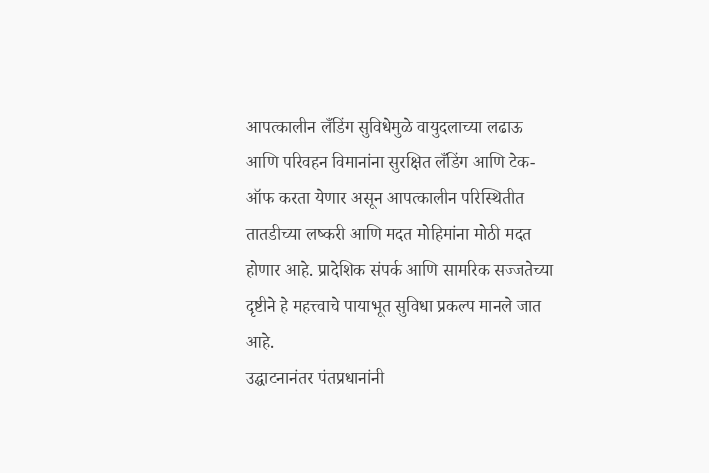आपत्कालीन लँडिंग सुविधेमुळे वायुदलाच्या लढाऊ आणि परिवहन विमानांना सुरक्षित लँडिंग आणि टेक- ऑफ करता येणार असून आपत्कालीन परिस्थितीत तातडीच्या लष्करी आणि मदत मोहिमांना मोठी मदत होणार आहे. प्रादेशिक संपर्क आणि सामरिक सज्जतेच्या दृष्टीने हे महत्त्वाचे पायाभूत सुविधा प्रकल्प मानले जात आहे.
उद्घाटनानंतर पंतप्रधानांनी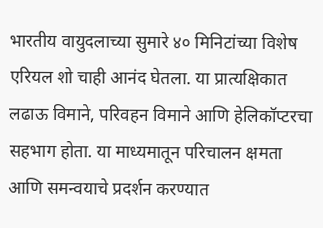भारतीय वायुदलाच्या सुमारे ४० मिनिटांच्या विशेष एरियल शो चाही आनंद घेतला. या प्रात्यक्षिकात लढाऊ विमाने, परिवहन विमाने आणि हेलिकॉप्टरचा सहभाग होता. या माध्यमातून परिचालन क्षमता आणि समन्वयाचे प्रदर्शन करण्यात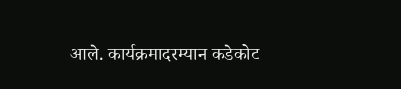आले. कार्यक्रमादरम्यान कडेकोट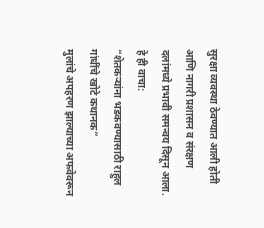सुरक्षा व्यवस्था ठेवण्यात आली होती आणि नागरी प्रशासन व संरक्षण दलांमध्ये प्रभावी समन्वय दिसून आला.
हे ही वाचा:
“शेतकऱ्यांना भडकवण्यासाठी राहुल गांधींचे खोटे कथानक”
मुलांचे अपहरण झाल्याच्या अफवेवरून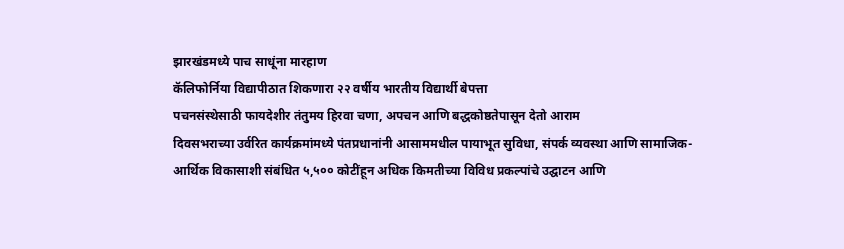झारखंडमध्ये पाच साधूंना मारहाण
कॅलिफोर्निया विद्यापीठात शिकणारा २२ वर्षीय भारतीय विद्यार्थी बेपत्ता
पचनसंस्थेसाठी फायदेशीर तंतुमय हिरवा चणा, अपचन आणि बद्धकोष्ठतेपासून देतो आराम
दिवसभराच्या उर्वरित कार्यक्रमांमध्ये पंतप्रधानांनी आसाममधील पायाभूत सुविधा, संपर्क व्यवस्था आणि सामाजिक-आर्थिक विकासाशी संबंधित ५,५०० कोटींहून अधिक किमतीच्या विविध प्रकल्पांचे उद्घाटन आणि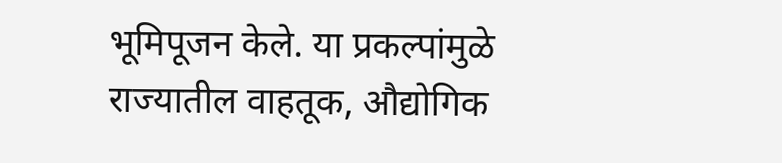भूमिपूजन केले. या प्रकल्पांमुळे राज्यातील वाहतूक, औद्योगिक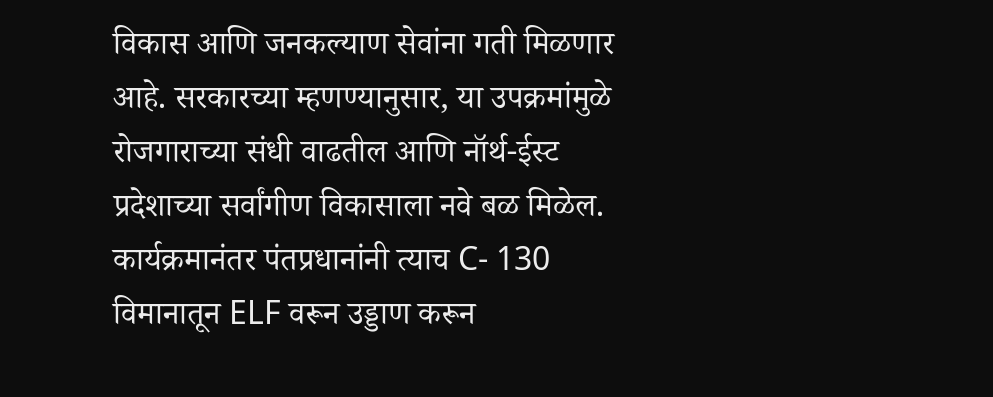विकास आणि जनकल्याण सेवांना गती मिळणार आहे. सरकारच्या म्हणण्यानुसार, या उपक्रमांमुळे रोजगाराच्या संधी वाढतील आणि नॉर्थ-ईस्ट प्रदेशाच्या सर्वांगीण विकासाला नवे बळ मिळेल. कार्यक्रमानंतर पंतप्रधानांनी त्याच C- 130 विमानातून ELF वरून उड्डाण करून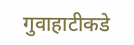गुवाहाटीकडे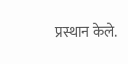प्रस्थान केले.